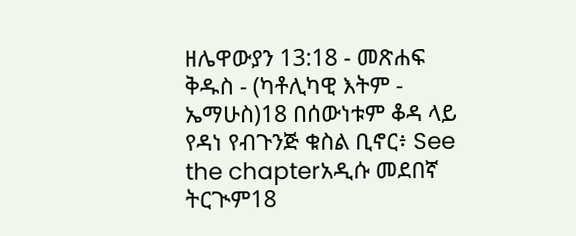ዘሌዋውያን 13:18 - መጽሐፍ ቅዱስ - (ካቶሊካዊ እትም - ኤማሁስ)18 በሰውነቱም ቆዳ ላይ የዳነ የብጉንጅ ቁስል ቢኖር፥ See the chapterአዲሱ መደበኛ ትርጒም18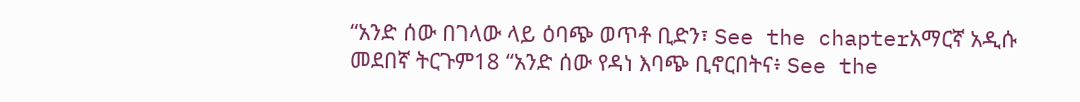“አንድ ሰው በገላው ላይ ዕባጭ ወጥቶ ቢድን፣ See the chapterአማርኛ አዲሱ መደበኛ ትርጉም18 “አንድ ሰው የዳነ እባጭ ቢኖርበትና፥ See the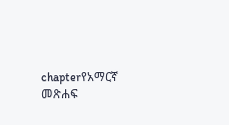chapterየአማርኛ መጽሐፍ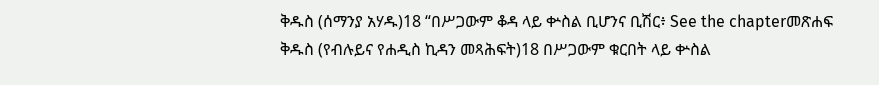ቅዱስ (ሰማንያ አሃዱ)18 “በሥጋውም ቆዳ ላይ ቍስል ቢሆንና ቢሽር፥ See the chapterመጽሐፍ ቅዱስ (የብሉይና የሐዲስ ኪዳን መጻሕፍት)18 በሥጋውም ቁርበት ላይ ቍስል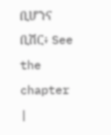ቢሆንና ቢሽር፥ See the chapter |